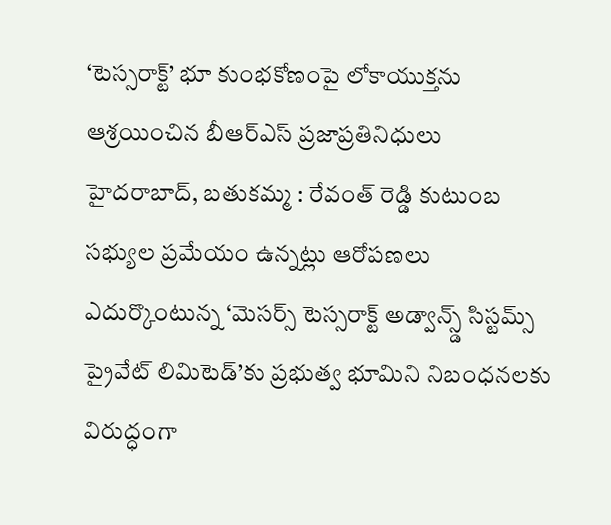‘టెస్సరాక్ట్’ భూ కుంభకోణంపై లోకాయుక్తను ఆశ్రయించిన బీఆర్ఎస్ ప్రజాప్రతినిధులు
హైదరాబాద్, బతుకమ్మ : రేవంత్ రెడ్డి కుటుంబ సభ్యుల ప్రమేయం ఉన్నట్లు ఆరోపణలు ఎదుర్కొంటున్న ‘మెసర్స్ టెస్సరాక్ట్ అడ్వాన్స్డ్ సిస్టమ్స్ ప్రైవేట్ లిమిటెడ్’కు ప్రభుత్వ భూమిని నిబంధనలకు విరుద్ధంగా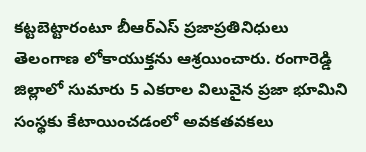కట్టబెట్టారంటూ బీఆర్ఎస్ ప్రజాప్రతినిధులు తెలంగాణ లోకాయుక్తను ఆశ్రయించారు. రంగారెడ్డి జిల్లాలో సుమారు 5 ఎకరాల విలువైన ప్రజా భూమిని సంస్థకు కేటాయించడంలో అవకతవకలు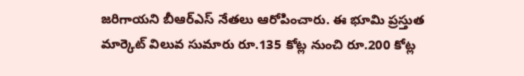జరిగాయని బీఆర్ఎస్ నేతలు ఆరోపించారు. ఈ భూమి ప్రస్తుత మార్కెట్ విలువ సుమారు రూ.135 కోట్ల నుంచి రూ.200 కోట్ల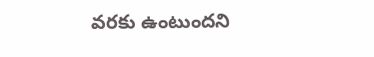వరకు ఉంటుందని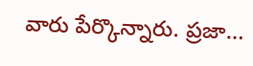వారు పేర్కొన్నారు. ప్రజా...